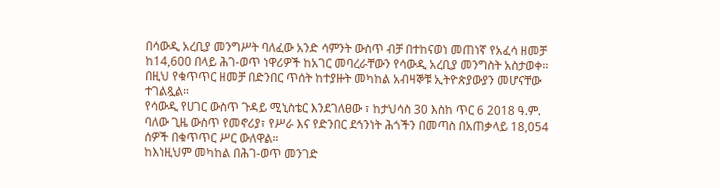በሳውዲ አረቢያ መንግሥት ባለፈው አንድ ሳምንት ውስጥ ብቻ በተከናወነ መጠነኛ የአፈሳ ዘመቻ ከ14,600 በላይ ሕገ-ወጥ ነዋሪዎች ከአገር መባረራቸውን የሳውዲ አረቢያ መንግስት አስታወቀ። በዚህ የቁጥጥር ዘመቻ በድንበር ጥሰት ከተያዙት መካከል አብዛኞቹ ኢትዮጵያውያን መሆናቸው ተገልጿል።
የሳውዲ የሀገር ውስጥ ጉዳይ ሚኒስቴር እንደገለፀው ፣ ከታህሳስ 30 እስከ ጥር 6 2018 ዓ.ም. ባለው ጊዜ ውስጥ የመኖሪያ፣ የሥራ እና የድንበር ደኅንነት ሕጎችን በመጣስ በአጠቃላይ 18,054 ሰዎች በቁጥጥር ሥር ውለዋል።
ከእነዚህም መካከል በሕገ-ወጥ መንገድ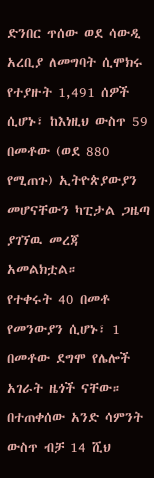ድንበር ጥሰው ወደ ሳውዲ አረቢያ ለመግባት ሲሞክሩ የተያዙት 1,491 ሰዎች ሲሆኑ፣ ከእነዚህ ውስጥ 59 በመቶው (ወደ 880 የሚጠጉ) ኢትዮጵያውያን መሆናቸውን ካፒታል ጋዜጣ ያገኘዉ መረጃ አመልክቷል።
የተቀሩት 40 በመቶ የመንውያን ሲሆኑ፣ 1 በመቶው ደግሞ የሌሎች አገራት ዜጎች ናቸው።
በተጠቀሰው አንድ ሳምንት ውስጥ ብቻ 14 ሺህ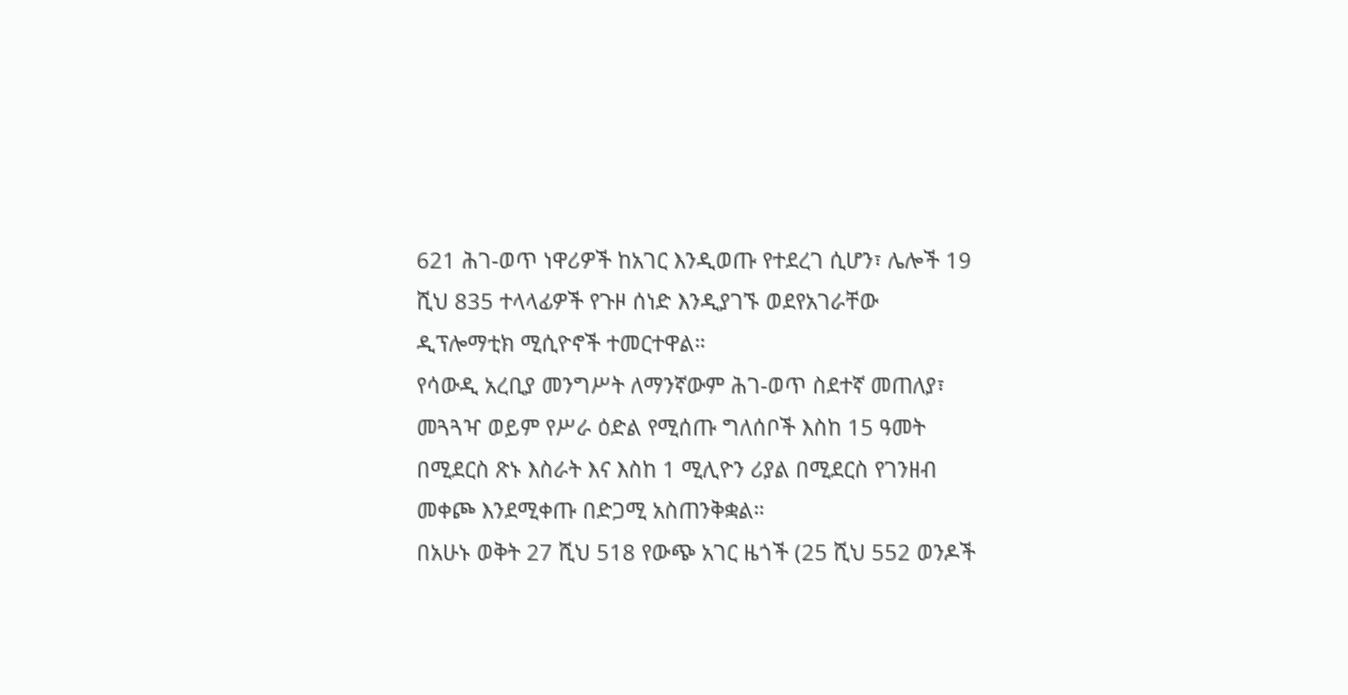621 ሕገ-ወጥ ነዋሪዎች ከአገር እንዲወጡ የተደረገ ሲሆን፣ ሌሎች 19 ሺህ 835 ተላላፊዎች የጉዞ ሰነድ እንዲያገኙ ወደየአገራቸው ዲፕሎማቲክ ሚሲዮኖች ተመርተዋል።
የሳውዲ አረቢያ መንግሥት ለማንኛውም ሕገ-ወጥ ስደተኛ መጠለያ፣ መጓጓዣ ወይም የሥራ ዕድል የሚሰጡ ግለሰቦች እስከ 15 ዓመት በሚደርስ ጽኑ እስራት እና እስከ 1 ሚሊዮን ሪያል በሚደርስ የገንዘብ መቀጮ እንደሚቀጡ በድጋሚ አስጠንቅቋል።
በአሁኑ ወቅት 27 ሺህ 518 የውጭ አገር ዜጎች (25 ሺህ 552 ወንዶች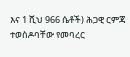እና 1 ሺህ 966 ሴቶች) ሕጋዊ ርምጃ ተወስዶባቸው የመባረር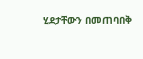ሂደታቸውን በመጠባበቅ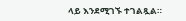ላይ እንደሚገኙ ተገልጿል።